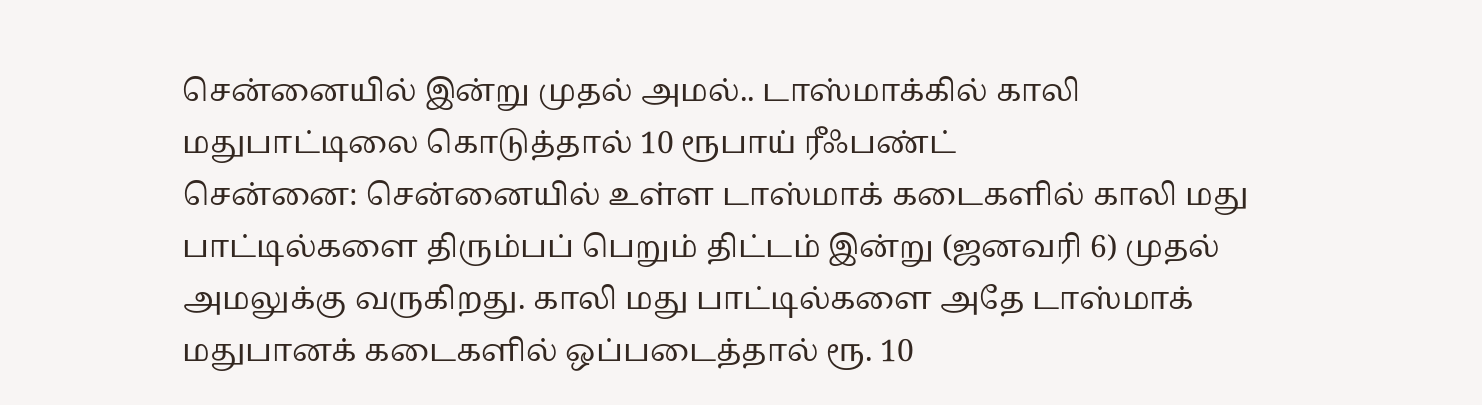சென்னையில் இன்று முதல் அமல்.. டாஸ்மாக்கில் காலி மதுபாட்டிலை கொடுத்தால் 10 ரூபாய் ரீஃபண்ட்
சென்னை: சென்னையில் உள்ள டாஸ்மாக் கடைகளில் காலி மது பாட்டில்களை திரும்பப் பெறும் திட்டம் இன்று (ஜனவரி 6) முதல் அமலுக்கு வருகிறது. காலி மது பாட்டில்களை அதே டாஸ்மாக் மதுபானக் கடைகளில் ஒப்படைத்தால் ரூ. 10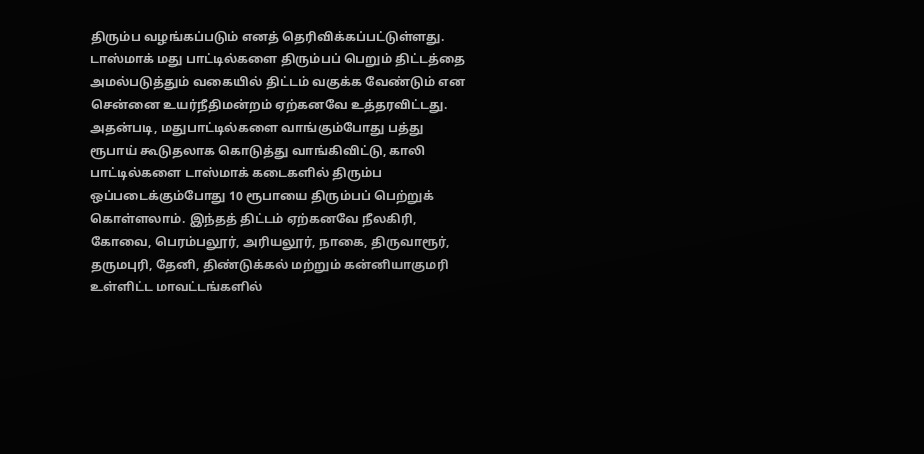திரும்ப வழங்கப்படும் எனத் தெரிவிக்கப்பட்டுள்ளது.
டாஸ்மாக் மது பாட்டில்களை திரும்பப் பெறும் திட்டத்தை அமல்படுத்தும் வகையில் திட்டம் வகுக்க வேண்டும் என சென்னை உயர்நீதிமன்றம் ஏற்கனவே உத்தரவிட்டது. அதன்படி, மதுபாட்டில்களை வாங்கும்போது பத்து ரூபாய் கூடுதலாக கொடுத்து வாங்கிவிட்டு, காலி பாட்டில்களை டாஸ்மாக் கடைகளில் திரும்ப ஒப்படைக்கும்போது 10 ரூபாயை திரும்பப் பெற்றுக் கொள்ளலாம். இந்தத் திட்டம் ஏற்கனவே நீலகிரி, கோவை, பெரம்பலூர், அரியலூர், நாகை, திருவாரூர், தருமபுரி, தேனி, திண்டுக்கல் மற்றும் கன்னியாகுமரி உள்ளிட்ட மாவட்டங்களில்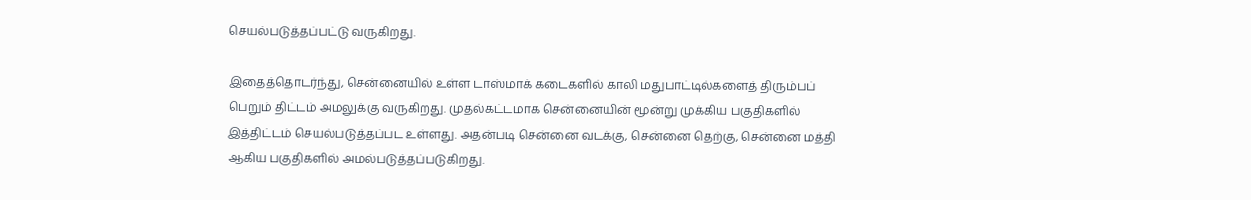செயல்படுத்தப்பட்டு வருகிறது.

இதைத்தொடர்ந்து, சென்னையில் உள்ள டாஸ்மாக் கடைகளில் காலி மதுபாட்டில்களைத் திரும்பப் பெறும் திட்டம் அமலுக்கு வருகிறது. முதல்கட்டமாக சென்னையின் மூன்று முக்கிய பகுதிகளில் இத்திட்டம் செயல்படுத்தப்பட உள்ளது. அதன்படி சென்னை வடக்கு, சென்னை தெற்கு, சென்னை மத்தி ஆகிய பகுதிகளில் அமல்படுத்தப்படுகிறது.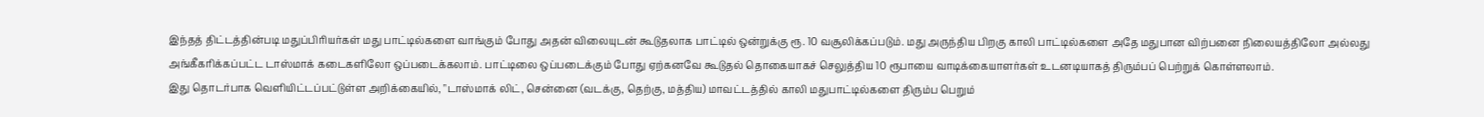இந்தத் திட்டத்தின்படி மதுப்பிரியர்கள் மது பாட்டில்களை வாங்கும் போது அதன் விலையுடன் கூடுதலாக பாட்டில் ஒன்றுக்கு ரூ. 10 வசூலிக்கப்படும். மது அருந்திய பிறகு காலி பாட்டில்களை அதே மதுபான விற்பனை நிலையத்திலோ அல்லது அங்கீகரிக்கப்பட்ட டாஸ்மாக் கடைகளிலோ ஒப்படைக்கலாம். பாட்டிலை ஒப்படைக்கும் போது ஏற்கனவே கூடுதல் தொகையாகச் செலுத்திய 10 ரூபாயை வாடிக்கையாளர்கள் உடனடியாகத் திரும்பப் பெற்றுக் கொள்ளலாம்.
இது தொடர்பாக வெளியிட்டப்பட்டுள்ள அறிக்கையில், "டாஸ்மாக் லிட், சென்னை (வடக்கு, தெற்கு, மத்திய) மாவட்டத்தில் காலி மதுபாட்டில்களை திரும்ப பெறும்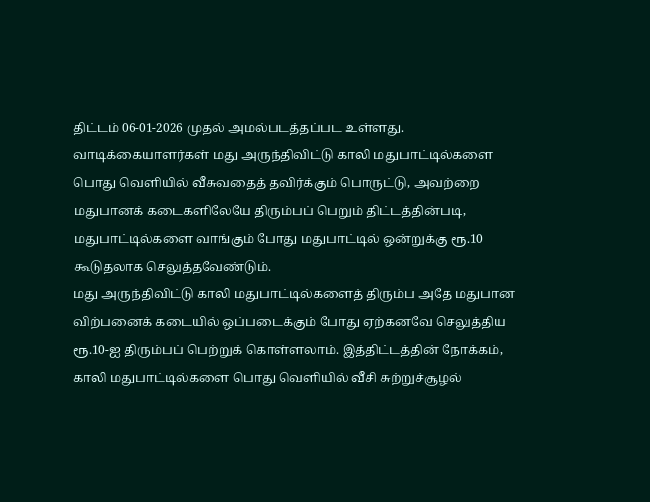திட்டம் 06-01-2026 முதல் அமல்படத்தப்பட உள்ளது. வாடிக்கையாளர்கள் மது அருந்திவிட்டு காலி மதுபாட்டில்களை பொது வெளியில் வீசுவதைத் தவிர்க்கும் பொருட்டு, அவற்றை மதுபானக் கடைகளிலேயே திரும்பப் பெறும் திட்டத்தின்படி, மதுபாட்டில்களை வாங்கும் போது மதுபாட்டில் ஒன்றுக்கு ரூ.10 கூடுதலாக செலுத்தவேண்டும்.
மது அருந்திவிட்டு காலி மதுபாட்டில்களைத் திரும்ப அதே மதுபான விற்பனைக் கடையில் ஒப்படைக்கும் போது ஏற்கனவே செலுத்திய ரூ.10-ஐ திரும்பப் பெற்றுக் கொள்ளலாம். இத்திட்டத்தின் நோக்கம், காலி மதுபாட்டில்களை பொது வெளியில் வீசி சுற்றுச்சூழல்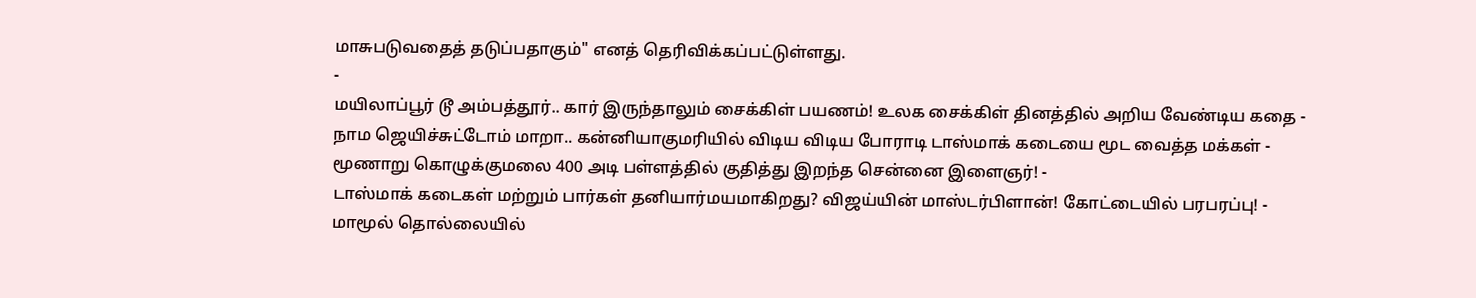மாசுபடுவதைத் தடுப்பதாகும்" எனத் தெரிவிக்கப்பட்டுள்ளது.
-
மயிலாப்பூர் டூ அம்பத்தூர்.. கார் இருந்தாலும் சைக்கிள் பயணம்! உலக சைக்கிள் தினத்தில் அறிய வேண்டிய கதை -
நாம ஜெயிச்சுட்டோம் மாறா.. கன்னியாகுமரியில் விடிய விடிய போராடி டாஸ்மாக் கடையை மூட வைத்த மக்கள் -
மூணாறு கொழுக்குமலை 400 அடி பள்ளத்தில் குதித்து இறந்த சென்னை இளைஞர்! -
டாஸ்மாக் கடைகள் மற்றும் பார்கள் தனியார்மயமாகிறது? விஜய்யின் மாஸ்டர்பிளான்! கோட்டையில் பரபரப்பு! -
மாமூல் தொல்லையில்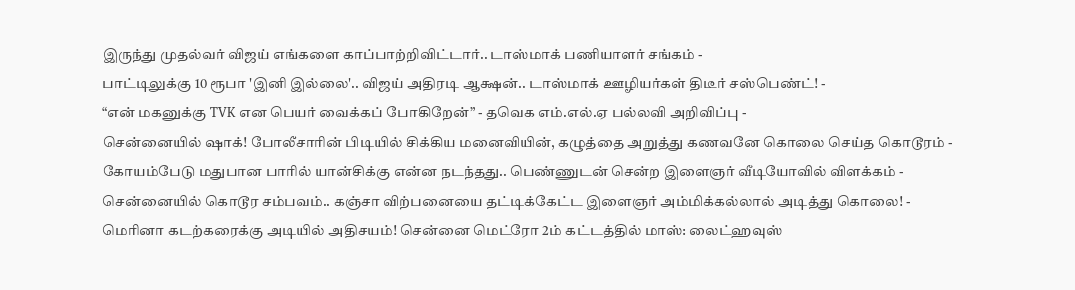இருந்து முதல்வர் விஜய் எங்களை காப்பாற்றிவிட்டார்.. டாஸ்மாக் பணியாளர் சங்கம் -
பாட்டிலுக்கு 10 ரூபா 'இனி இல்லை'.. விஜய் அதிரடி ஆக்ஷன்.. டாஸ்மாக் ஊழியர்கள் திடீர் சஸ்பெண்ட்! -
“என் மகனுக்கு TVK என பெயர் வைக்கப் போகிறேன்” - தவெக எம்.எல்.ஏ பல்லவி அறிவிப்பு -
சென்னையில் ஷாக்! போலீசாரின் பிடியில் சிக்கிய மனைவியின், கழுத்தை அறுத்து கணவனே கொலை செய்த கொடூரம் -
கோயம்பேடு மதுபான பாரில் யான்சிக்கு என்ன நடந்தது.. பெண்ணுடன் சென்ற இளைஞர் வீடியோவில் விளக்கம் -
சென்னையில் கொடூர சம்பவம்.. கஞ்சா விற்பனையை தட்டிக்கேட்ட இளைஞர் அம்மிக்கல்லால் அடித்து கொலை! -
மெரினா கடற்கரைக்கு அடியில் அதிசயம்! சென்னை மெட்ரோ 2ம் கட்டத்தில் மாஸ்: லைட்ஹவுஸ்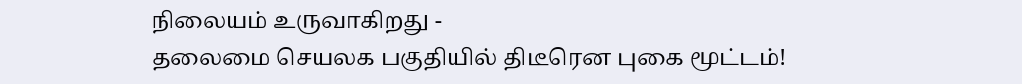நிலையம் உருவாகிறது -
தலைமை செயலக பகுதியில் திடீரென புகை மூட்டம்!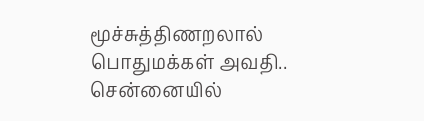மூச்சுத்திணறலால் பொதுமக்கள் அவதி.. சென்னையில்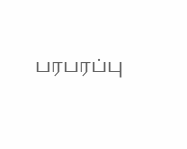பரபரப்பு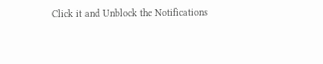Click it and Unblock the Notifications